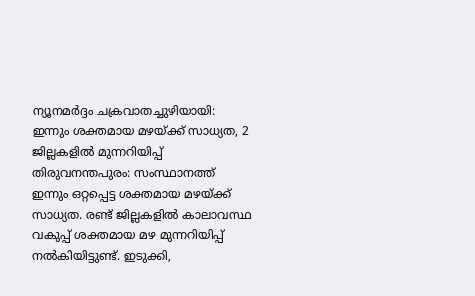ന്യൂനമർദ്ദം ചക്രവാതച്ചുഴിയായി: ഇന്നും ശക്തമായ മഴയ്ക്ക് സാധ്യത, 2 ജില്ലകളിൽ മുന്നറിയിപ്പ്
തിരുവനന്തപുരം: സംസ്ഥാനത്ത് ഇന്നും ഒറ്റപ്പെട്ട ശക്തമായ മഴയ്ക്ക് സാധ്യത. രണ്ട് ജില്ലകളിൽ കാലാവസ്ഥ വകുപ്പ് ശക്തമായ മഴ മുന്നറിയിപ്പ് നൽകിയിട്ടുണ്ട്. ഇടുക്കി,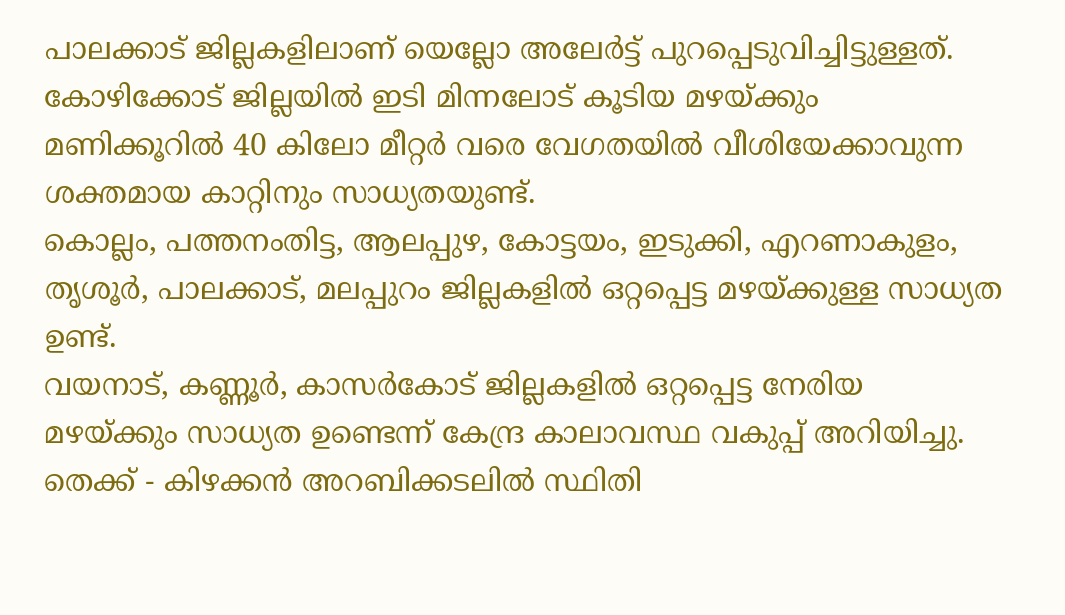പാലക്കാട് ജില്ലകളിലാണ് യെല്ലോ അലേർട്ട് പുറപ്പെടുവിച്ചിട്ടുള്ളത്. കോഴിക്കോട് ജില്ലയിൽ ഇടി മിന്നലോട് കൂടിയ മഴയ്ക്കും മണിക്കൂറിൽ 40 കിലോ മീറ്റർ വരെ വേഗതയിൽ വീശിയേക്കാവുന്ന ശക്തമായ കാറ്റിനും സാധ്യതയുണ്ട്.
കൊല്ലം, പത്തനംതിട്ട, ആലപ്പുഴ, കോട്ടയം, ഇടുക്കി, എറണാകുളം, തൃശൂർ, പാലക്കാട്, മലപ്പുറം ജില്ലകളിൽ ഒറ്റപ്പെട്ട മഴയ്ക്കുള്ള സാധ്യത ഉണ്ട്.
വയനാട്, കണ്ണൂർ, കാസർകോട് ജില്ലകളിൽ ഒറ്റപ്പെട്ട നേരിയ മഴയ്ക്കും സാധ്യത ഉണ്ടെന്ന് കേന്ദ്ര കാലാവസ്ഥ വകുപ്പ് അറിയിച്ചു. തെക്ക് - കിഴക്കൻ അറബിക്കടലിൽ സ്ഥിതി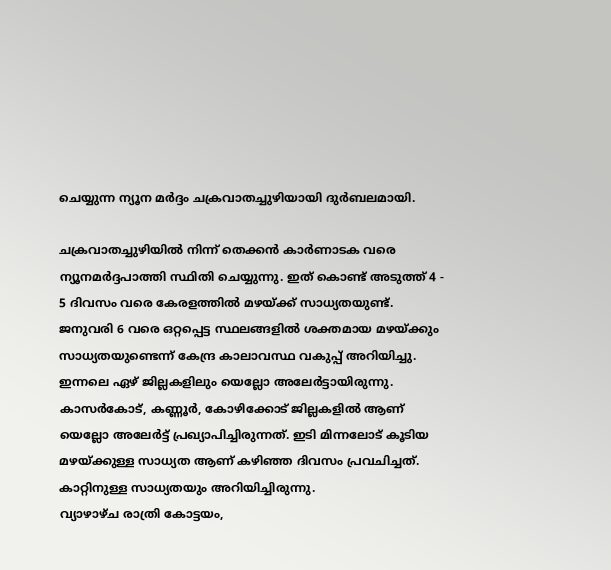ചെയ്യുന്ന ന്യൂന മർദ്ദം ചക്രവാതച്ചുഴിയായി ദുർബലമായി.

ചക്രവാതച്ചുഴിയിൽ നിന്ന് തെക്കൻ കാർണാടക വരെ ന്യൂനമർദ്ദപാത്തി സ്ഥിതി ചെയ്യുന്നു. ഇത് കൊണ്ട് അടുത്ത് 4 - 5 ദിവസം വരെ കേരളത്തിൽ മഴയ്ക്ക് സാധ്യതയുണ്ട്. ജനുവരി 6 വരെ ഒറ്റപ്പെട്ട സ്ഥലങ്ങളിൽ ശക്തമായ മഴയ്ക്കും സാധ്യതയുണ്ടെന്ന് കേന്ദ്ര കാലാവസ്ഥ വകുപ്പ് അറിയിച്ചു.
ഇന്നലെ ഏഴ് ജില്ലകളിലും യെല്ലോ അലേർട്ടായിരുന്നു. കാസർകോട്, കണ്ണൂർ, കോഴിക്കോട് ജില്ലകളിൽ ആണ് യെല്ലോ അലേർട്ട് പ്രഖ്യാപിച്ചിരുന്നത്. ഇടി മിന്നലോട് കൂടിയ മഴയ്ക്കുള്ള സാധ്യത ആണ് കഴിഞ്ഞ ദിവസം പ്രവചിച്ചത്. കാറ്റിനുള്ള സാധ്യതയും അറിയിച്ചിരുന്നു.
വ്യാഴാഴ്ച രാത്രി കോട്ടയം,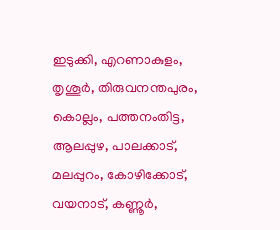ഇടുക്കി, എറണാകുളം, തൃശൂർ, തിരുവനന്തപുരം, കൊല്ലം, പത്തനംതിട്ട, ആലപ്പുഴ, പാലക്കാട്, മലപ്പുറം, കോഴിക്കോട്, വയനാട്, കണ്ണൂർ,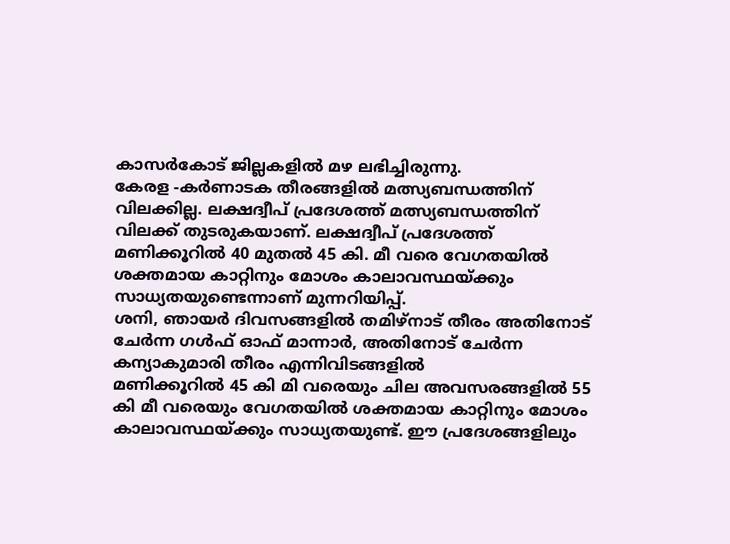കാസർകോട് ജില്ലകളിൽ മഴ ലഭിച്ചിരുന്നു.
കേരള -കർണാടക തീരങ്ങളിൽ മത്സ്യബന്ധത്തിന് വിലക്കില്ല. ലക്ഷദ്വീപ് പ്രദേശത്ത് മത്സ്യബന്ധത്തിന് വിലക്ക് തുടരുകയാണ്. ലക്ഷദ്വീപ് പ്രദേശത്ത് മണിക്കൂറിൽ 40 മുതൽ 45 കി. മീ വരെ വേഗതയിൽ ശക്തമായ കാറ്റിനും മോശം കാലാവസ്ഥയ്ക്കും സാധ്യതയുണ്ടെന്നാണ് മുന്നറിയിപ്പ്.
ശനി, ഞായർ ദിവസങ്ങളിൽ തമിഴ്നാട് തീരം അതിനോട് ചേർന്ന ഗൾഫ് ഓഫ് മാന്നാർ, അതിനോട് ചേർന്ന കന്യാകുമാരി തീരം എന്നിവിടങ്ങളിൽ
മണിക്കൂറിൽ 45 കി മി വരെയും ചില അവസരങ്ങളിൽ 55 കി മീ വരെയും വേഗതയിൽ ശക്തമായ കാറ്റിനും മോശം കാലാവസ്ഥയ്ക്കും സാധ്യതയുണ്ട്. ഈ പ്രദേശങ്ങളിലും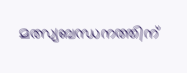മത്സ്യബന്ധനത്തിന്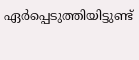ഏർപ്പെടുത്തിയിട്ടുണ്ട്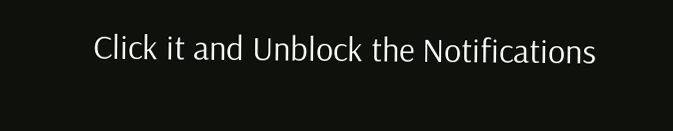Click it and Unblock the Notifications